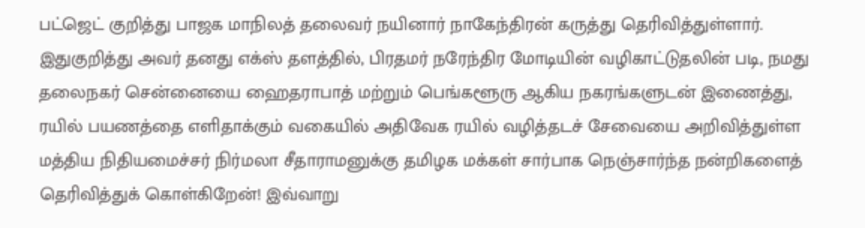பட்ஜெட் குறித்து பாஜக மாநிலத் தலைவர் நயினார் நாகேந்திரன் கருத்து தெரிவித்துள்ளார்.
இதுகுறித்து அவர் தனது எக்ஸ் தளத்தில், பிரதமர் நரேந்திர மோடியின் வழிகாட்டுதலின் படி, நமது தலைநகர் சென்னையை ஹைதராபாத் மற்றும் பெங்களூரு ஆகிய நகரங்களுடன் இணைத்து, ரயில் பயணத்தை எளிதாக்கும் வகையில் அதிவேக ரயில் வழித்தடச் சேவையை அறிவித்துள்ள மத்திய நிதியமைச்சர் நிர்மலா சீதாராமனுக்கு தமிழக மக்கள் சார்பாக நெஞ்சார்ந்த நன்றிகளைத் தெரிவித்துக் கொள்கிறேன்! இவ்வாறு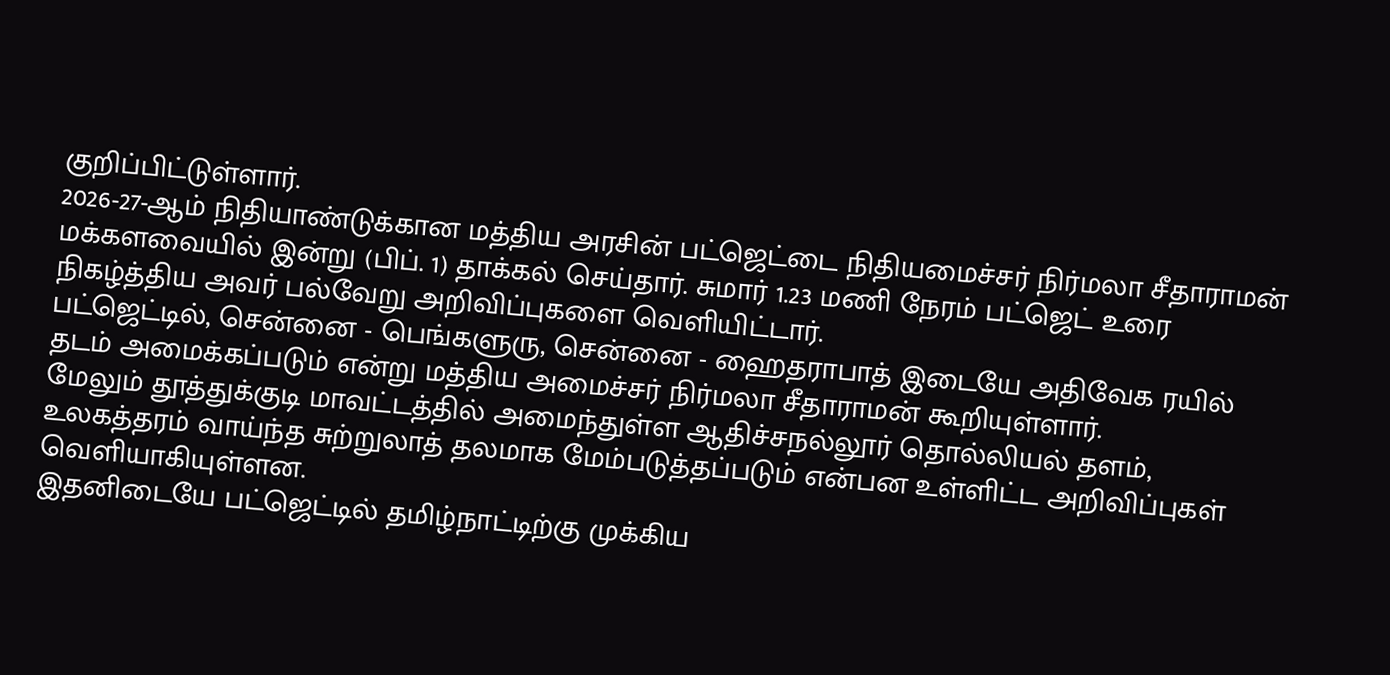குறிப்பிட்டுள்ளார்.
2026-27-ஆம் நிதியாண்டுக்கான மத்திய அரசின் பட்ஜெட்டை நிதியமைச்சர் நிர்மலா சீதாராமன் மக்களவையில் இன்று (பிப். 1) தாக்கல் செய்தார். சுமார் 1.23 மணி நேரம் பட்ஜெட் உரை நிகழ்த்திய அவர் பல்வேறு அறிவிப்புகளை வெளியிட்டார்.
பட்ஜெட்டில், சென்னை - பெங்களுரு, சென்னை - ஹைதராபாத் இடையே அதிவேக ரயில் தடம் அமைக்கப்படும் என்று மத்திய அமைச்சர் நிர்மலா சீதாராமன் கூறியுள்ளார்.
மேலும் தூத்துக்குடி மாவட்டத்தில் அமைந்துள்ள ஆதிச்சநல்லூர் தொல்லியல் தளம், உலகத்தரம் வாய்ந்த சுற்றுலாத் தலமாக மேம்படுத்தப்படும் என்பன உள்ளிட்ட அறிவிப்புகள் வெளியாகியுள்ளன.
இதனிடையே பட்ஜெட்டில் தமிழ்நாட்டிற்கு முக்கிய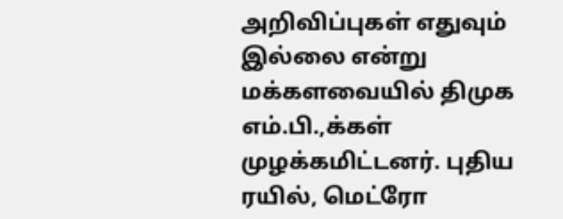அறிவிப்புகள் எதுவும் இல்லை என்று மக்களவையில் திமுக எம்.பி.,க்கள் முழக்கமிட்டனர். புதிய ரயில், மெட்ரோ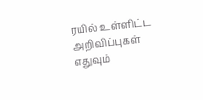ரயில் உள்ளிட்ட அறிவிப்புகள் எதுவும்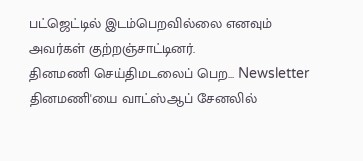பட்ஜெட்டில் இடம்பெறவில்லை எனவும் அவர்கள் குற்றஞ்சாட்டினர்.
தினமணி செய்திமடலைப் பெற... Newsletter
தினமணி'யை வாட்ஸ்ஆப் சேனலில்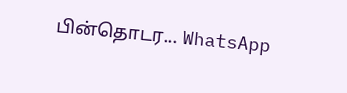பின்தொடர... WhatsApp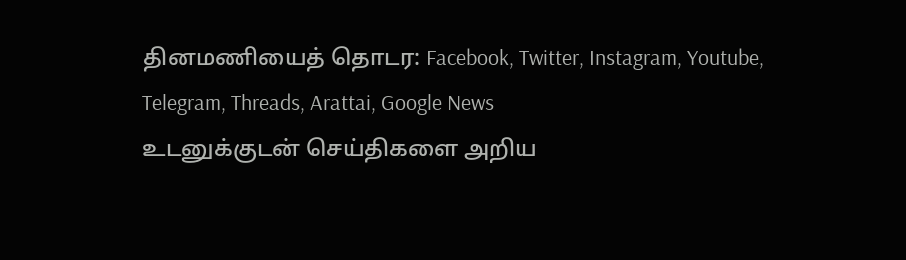தினமணியைத் தொடர: Facebook, Twitter, Instagram, Youtube, Telegram, Threads, Arattai, Google News
உடனுக்குடன் செய்திகளை அறிய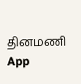தினமணி App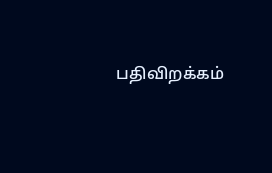பதிவிறக்கம்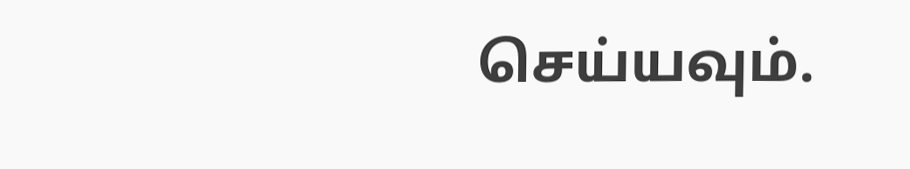செய்யவும்.